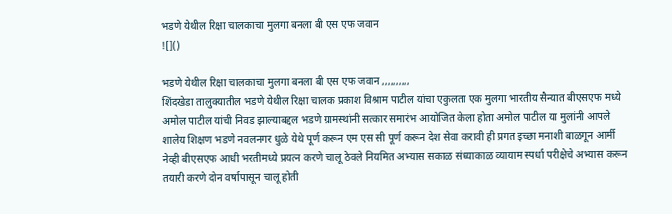भडणे येथील रिक्षा चालकाचा मुलगा बनला बी एस एफ जवान
![]()

भडणे येथील रिक्षा चालकाचा मुलगा बनला बी एस एफ जवान ,,,,,,,,,,
शिंदखेडा तालुक्यातील भडणे येथील रिक्षा चालक प्रकाश विश्राम पाटील यांचा एकुलता एक मुलगा भारतीय सैन्यात बीएसएफ मध्ये अमोल पाटील यांची निवड झाल्याबद्दल भडणे ग्रामस्थांनी सत्कार समारंभ आयोजित केला होता अमोल पाटील या मुलांनी आपले शालेय शिक्षण भडणे नवलनगर धुळे येथे पूर्ण करून एम एस सी पूर्ण करून देश सेवा करावी ही प्रगत इच्छा मनाशी बाळगून आर्मी नेव्ही बीएसएफ आधी भरतीमध्ये प्रयत्न करणे चालू ठेवले नियमित अभ्यास सकाळ संध्याकाळ व्यायाम स्पर्धा परीक्षेचे अभ्यास करून तयारी करणे दोन वर्षापासून चालू होती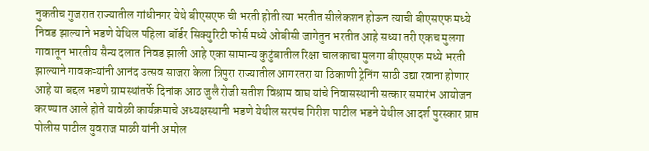नुकतीच गुजरात राज्यातील गांधीनगर येथे बीएसएफ ची भरती होती त्या भरतीत सीलेकशन होऊन त्याची बीएसएफ मध्ये निवड झाल्याने भडणे येथिल पहिला बॉर्डर सिक्युरिटी फोर्स मध्ये ओबीसी जागेतुन भरतीत आहे सध्या तरी एकच मुलगा गावातून भारतीय सैन्य दलात निवड झाली आहे एका सामान्य कुटुंबातील रिक्षा चालकाचा मुलगा बीएसएफ मध्ये भरती झाल्याने गावकऱ्यांनी आनंद उत्सव साजरा केला त्रिपुरा राज्यातील आगरतरा या ठिकाणी ट्रेनिंग साठी उद्या रवाना होणार आहे या बद्दल भडणे ग्रामस्थांतर्फे दिनांक आठ जुलै रोजी सतीश विश्राम वाघ यांचे निवासस्थानी सत्कार समारंभ आयोजन करण्यात आले होते यावेळी कार्यक्रमाचे अध्यक्षस्थानी भडणे येथील सरपंच गिरीश पाटील भडने येथील आदर्श पुरस्कार प्राप्त पोलीस पाटील युवराज माळी यांनी अमोल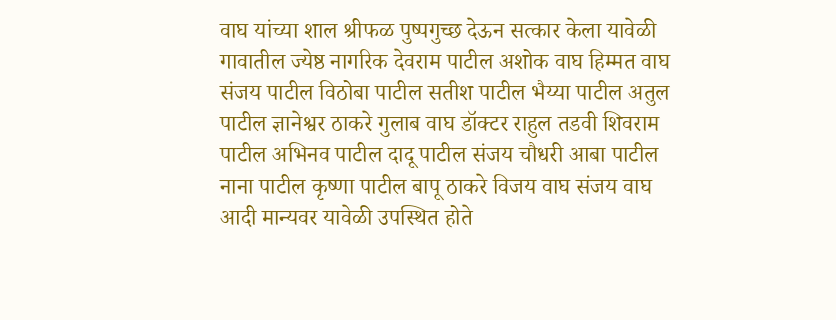वाघ यांच्या शाल श्रीफळ पुष्पगुच्छ देऊन सत्कार केला यावेळी गावातील ज्येष्ठ नागरिक देवराम पाटील अशोक वाघ हिम्मत वाघ संजय पाटील विठोबा पाटील सतीश पाटील भैय्या पाटील अतुल पाटील ज्ञानेश्वर ठाकरे गुलाब वाघ डॉक्टर राहुल तडवी शिवराम पाटील अभिनव पाटील दादू पाटील संजय चौधरी आबा पाटील नाना पाटील कृष्णा पाटील बापू ठाकरे विजय वाघ संजय वाघ आदी मान्यवर यावेळी उपस्थित होते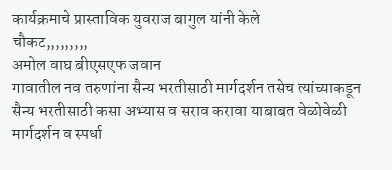कार्यक्रमाचे प्रास्ताविक युवराज बागुल यांनी केले
चौकट,,,,,,,,,
अमोल वाघ बीएसएफ जवान
गावातील नव तरुणांना सैन्य भरतीसाठी मार्गदर्शन तसेच त्यांच्याकडून सैन्य भरतीसाठी कसा अभ्यास व सराव करावा याबाबत वेळोवेळी मार्गदर्शन व स्पर्धा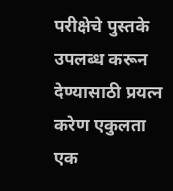परीक्षेचे पुस्तके उपलब्ध करून देण्यासाठी प्रयत्न करेण एकुलता एक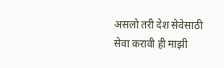असलो तरी देश सेवेसाठी सेवा करावी ही माझी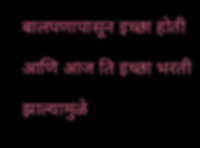बालपणापासून इच्छा होती आणि आज ति इच्छा भरती झाल्यामुळे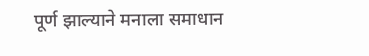पूर्ण झाल्याने मनाला समाधान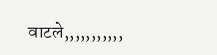वाटले,,,,,,,,,,,